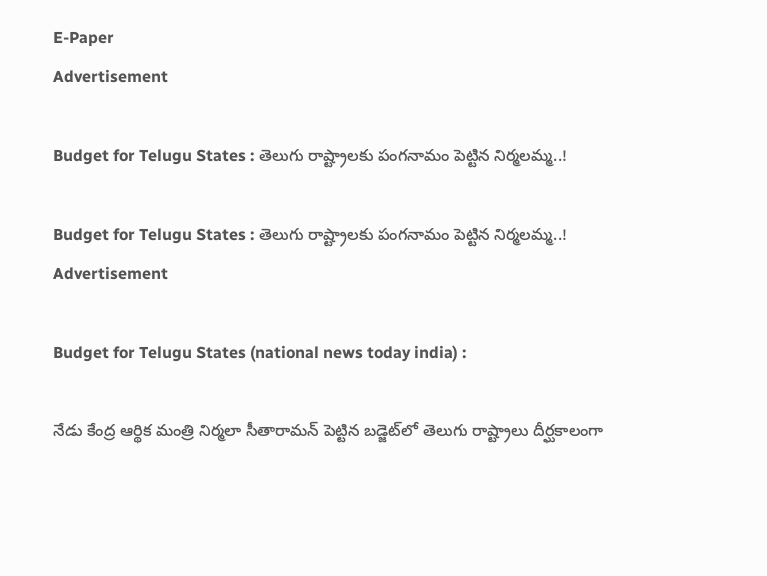E-Paper
Advertisement

Budget for Telugu States : తెలుగు రాష్ట్రాలకు పంగనామం పెట్టిన నిర్మలమ్మ..!

Budget for Telugu States : తెలుగు రాష్ట్రాలకు పంగనామం పెట్టిన నిర్మలమ్మ..!
Advertisement

Budget for Telugu States (national news today india) :

నేడు కేంద్ర ఆర్థిక మంత్రి నిర్మలా సీతారామన్ పెట్టిన బడ్జెట్‌లో తెలుగు రాష్ట్రాలు దీర్ఘకాలంగా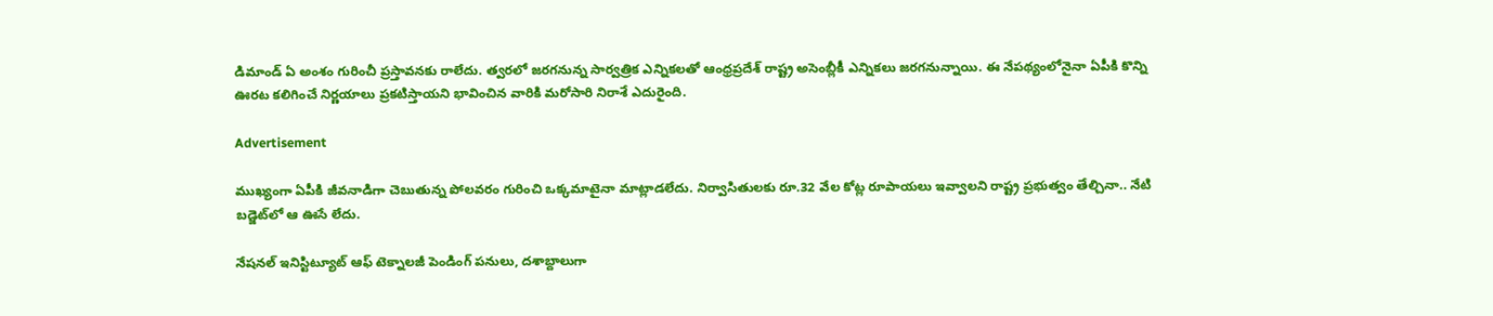డిమాండ్ ఏ అంశం గురించీ ప్రస్తావనకు రాలేదు. త్వరలో జరగనున్న సార్వత్రిక ఎన్నికలతో ఆంధ్రప్రదేశ్ రాష్ట్ర అసెంబ్లీకీ ఎన్నికలు జరగనున్నాయి. ఈ నేపథ్యంలోనైనా ఏపీకి కొన్ని ఊరట కలిగించే నిర్ణయాలు ప్రకటిస్తాయని భావించిన వారికి మరోసారి నిరాశే ఎదురైంది.

Advertisement

ముఖ్యంగా ఏపీకి జీవనాడిగా చెబుతున్న పోలవరం గురించి ఒక్కమాటైనా మాట్లాడలేదు. నిర్వాసితులకు రూ.32 వేల కోట్ల రూపాయలు ఇవ్వాలని రాష్ట్ర ప్రభుత్వం తేల్చినా.. నేటి బడ్జెట్‌లో ఆ ఊసే లేదు.

నేషనల్‌ ఇనిస్టిట్యూట్‌ ఆఫ్‌ టెక్నాలజీ పెండింగ్ పనులు, దశాబ్దాలుగా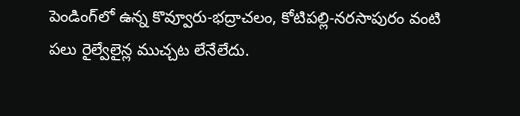పెండింగ్‌లో ఉన్న కొవ్వూరు-భద్రాచలం, కోటిపల్లి-నరసాపురం వంటి పలు రైల్వేలైన్ల ముచ్చట లేనేలేదు.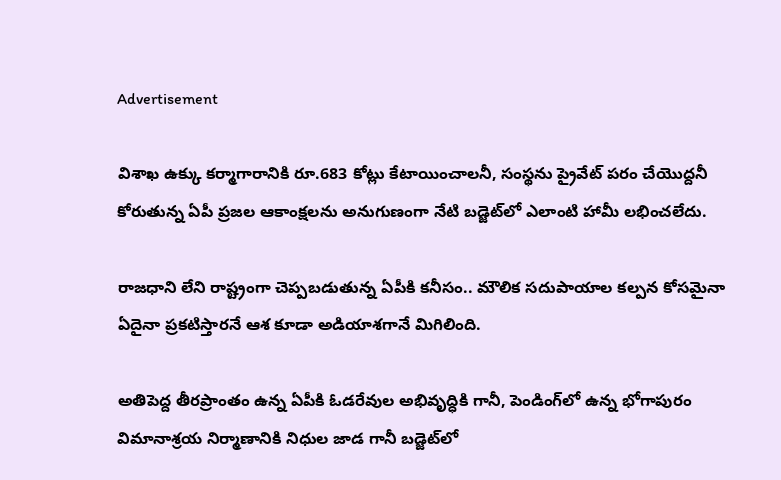Advertisement

విశాఖ ఉక్కు కర్మాగారానికి రూ.683 కోట్లు కేటాయించాలనీ, సంస్థను ప్రైవేట్‌ పరం చేయొద్దనీ కోరుతున్న ఏపీ ప్రజల ఆకాంక్షలను అనుగుణంగా నేటి బడ్జెట్‌లో ఎలాంటి హామీ లభించలేదు.

రాజధాని లేని రాష్ట్రంగా చెప్పబడుతున్న ఏపీకి కనీసం.. మౌలిక సదుపాయాల కల్పన కోసమైనా ఏదైనా ప్రకటిస్తారనే ఆశ కూడా అడియాశగానే మిగిలింది.

అతిపెద్ద తీరప్రాంతం ఉన్న ఏపీకి ఓడరేవుల అభివృద్ధికి గానీ, పెండింగ్‌లో ఉన్న భోగాపురం విమానాశ్రయ నిర్మాణానికి నిధుల జాడ గానీ బడ్జెట్‌లో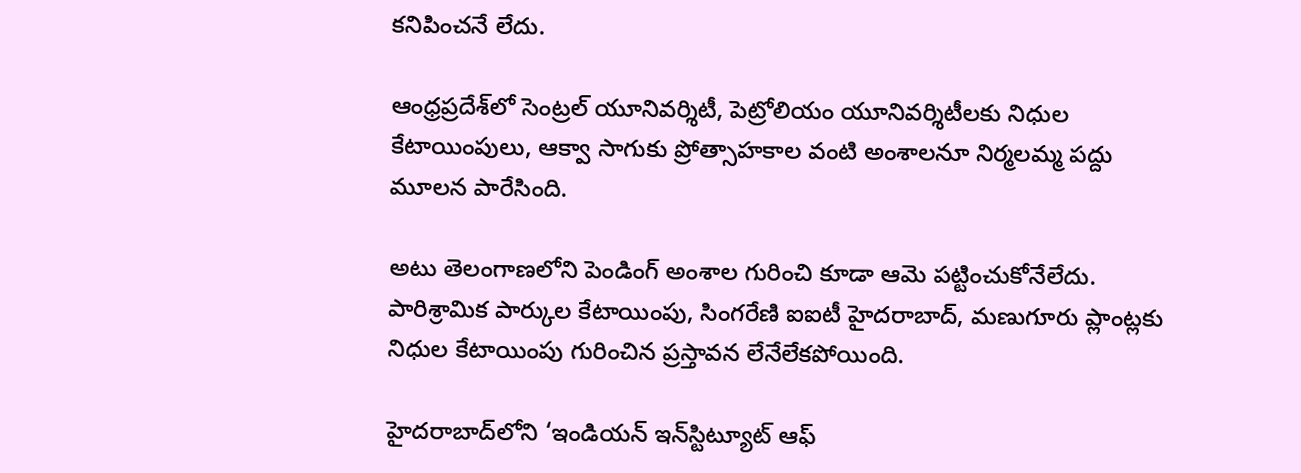కనిపించనే లేదు.

ఆంధ్రప్రదేశ్‌లో సెంట్రల్‌ యూనివర్శిటీ, పెట్రోలియం యూనివర్శిటీలకు నిధుల కేటాయింపులు, ఆక్వా సాగుకు ప్రోత్సాహకాల వంటి అంశాలనూ నిర్మలమ్మ పద్దు మూలన పారేసింది.

అటు తెలంగాణలోని పెండింగ్ అంశాల గురించి కూడా ఆమె పట్టించుకోనేలేదు. పారిశ్రామిక పార్కుల కేటాయింపు, సింగరేణి ఐఐటీ హైదరాబాద్‌, మణుగూరు ప్లాంట్లకు నిధుల కేటాయింపు గురించిన ప్రస్తావన లేనేలేకపోయింది.

హైదరాబాద్‌లోని ‘ఇండియన్ ఇన్‌స్టిట్యూట్‌ ఆఫ్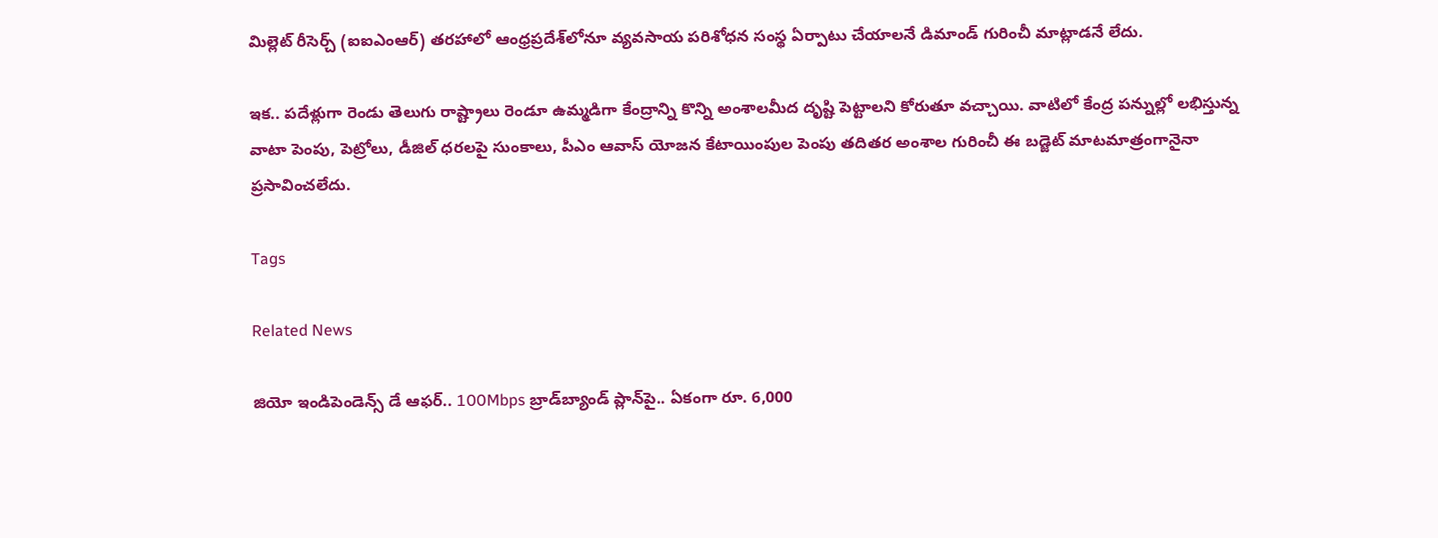మిల్లెట్ రీసెర్చ్ (ఐఐఎంఆర్) తరహాలో ఆంధ్రప్రదేశ్‌లోనూ వ్యవసాయ పరిశోధన సంస్థ ఏర్పాటు చేయాలనే డిమాండ్ గురించీ మాట్లాడనే లేదు.

ఇక.. పదేళ్లుగా రెండు తెలుగు రాష్ట్రాలు రెండూ ఉమ్మడిగా కేంద్రాన్ని కొన్ని అంశాలమీద దృష్టి పెట్టాలని కోరుతూ వచ్చాయి. వాటిలో కేంద్ర పన్నుల్లో లభిస్తున్న వాటా పెంపు, పెట్రోలు, డీజిల్‌ ధరలపై సుంకాలు, పీఎం ఆవాస్‌ యోజన కేటాయింపుల పెంపు తదితర అంశాల గురించీ ఈ బడ్జెట్ మాటమాత్రంగానైనా ప్రసావించలేదు.

Tags

Related News

జియో ఇండిపెండెన్స్ డే ఆఫర్.. 100Mbps బ్రాడ్‌బ్యాండ్ ప్లాన్‌పై.. ఏకంగా రూ. 6,000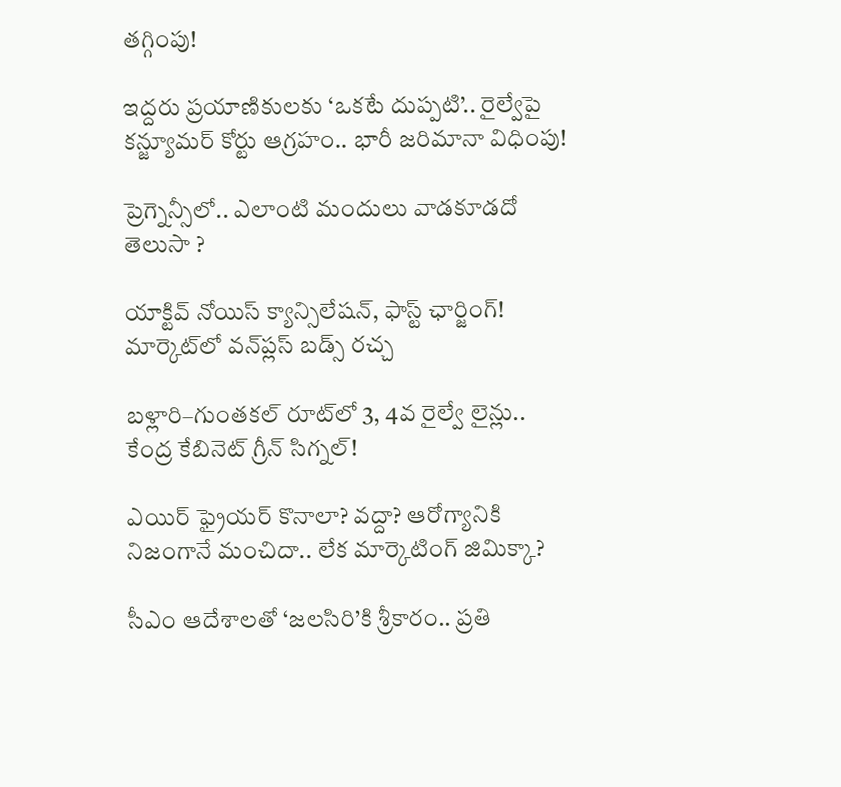తగ్గింపు!

ఇద్దరు ప్రయాణికులకు ‘ఒకటే దుప్పటి’.. రైల్వేపై కన్జ్యూమర్ కోర్టు ఆగ్రహం.. భారీ జరిమానా విధింపు!

ప్రెగ్నెన్సీలో.. ఎలాంటి మందులు వాడకూడదో తెలుసా ?

యాక్టివ్ నోయిస్ క్యాన్సిలేషన్, ఫాస్ట్ ఛార్జింగ్! మార్కెట్‌లో వన్‌ప్లస్ బడ్స్ రచ్చ

బళ్లారి–గుంతకల్ రూట్‌లో 3, 4వ రైల్వే లైన్లు..  కేంద్ర కేబినెట్ గ్రీన్ సిగ్నల్!

ఎయిర్ ఫ్రైయర్ కొనాలా? వద్దా? ఆరోగ్యానికి నిజంగానే మంచిదా.. లేక మార్కెటింగ్ జిమిక్కా?

సీఎం ఆదేశాలతో ‘జలసిరి’కి శ్రీకారం.. ప్రతి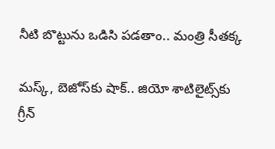నీటి బొట్టును ఒడిసి పడతాం.. మంత్రి సీతక్క

మస్క్, బెజోస్‌కు షాక్.. జియో శాటిలైట్స్‌కు గ్రీన్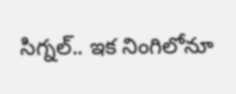సిగ్నల్.. ఇక నింగిలోనూ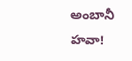అంబానీ హవా!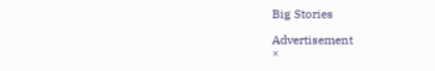Big Stories

Advertisement
×